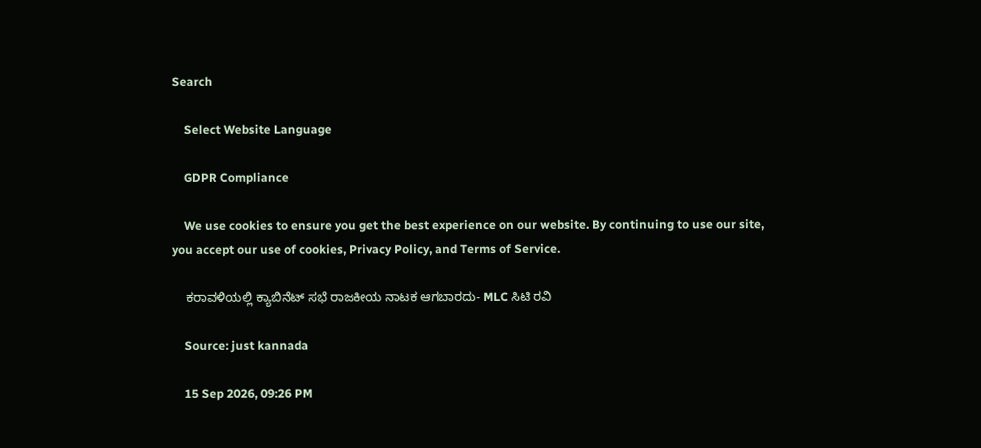Search

    Select Website Language

    GDPR Compliance

    We use cookies to ensure you get the best experience on our website. By continuing to use our site, you accept our use of cookies, Privacy Policy, and Terms of Service.

    ಕರಾವಳಿಯಲ್ಲಿ ಕ್ಯಾಬಿನೆಟ್ ಸಭೆ ರಾಜಕೀಯ ನಾಟಕ ಆಗಬಾರದು- MLC ಸಿಟಿ ರವಿ

    Source: just kannada

    15 Sep 2026, 09:26 PM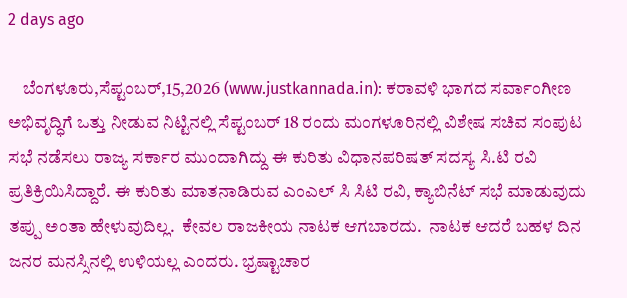2 days ago

    ಬೆಂಗಳೂರು,ಸೆಪ್ಟಂಬರ್,15,2026 (www.justkannada.in): ಕರಾವಳಿ ಭಾಗದ ಸರ್ವಾಂಗೀಣ ಅಭಿವೃದ್ಧಿಗೆ ಒತ್ತು ನೀಡುವ ನಿಟ್ಟಿನಲ್ಲಿ ಸೆಪ್ಟಂಬರ್ 18 ರಂದು ಮಂಗಳೂರಿನಲ್ಲಿ ವಿಶೇಷ ಸಚಿವ ಸಂಪುಟ ಸಭೆ ನಡೆಸಲು ರಾಜ್ಯ ಸರ್ಕಾರ ಮುಂದಾಗಿದ್ದು ಈ ಕುರಿತು ವಿಧಾನಪರಿಷತ್ ಸದಸ್ಯ ಸಿ.ಟಿ ರವಿ ಪ್ರತಿಕ್ರಿಯಿಸಿದ್ದಾರೆ. ಈ ಕುರಿತು ಮಾತನಾಡಿರುವ ಎಂಎಲ್ ಸಿ ಸಿಟಿ ರವಿ, ಕ್ಯಾಬಿನೆಟ್ ಸಭೆ ಮಾಡುವುದು ತಪ್ಪು ಅಂತಾ ಹೇಳುವುದಿಲ್ಲ.  ಕೇವಲ ರಾಜಕೀಯ ನಾಟಕ ಆಗಬಾರದು.  ನಾಟಕ ಆದರೆ ಬಹಳ ದಿನ ಜನರ ಮನಸ್ಸಿನಲ್ಲಿ ಉಳಿಯಲ್ಲ ಎಂದರು. ಭ್ರಷ್ಟಾಚಾರ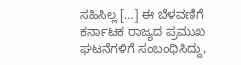ಸಹಿಸಿಲ್ಲ […] ಈ ಬೆಳವಣಿಗೆ ಕರ್ನಾಟಕ ರಾಜ್ಯದ ಪ್ರಮುಖ ಘಟನೆಗಳಿಗೆ ಸಂಬಂಧಿಸಿದ್ದು,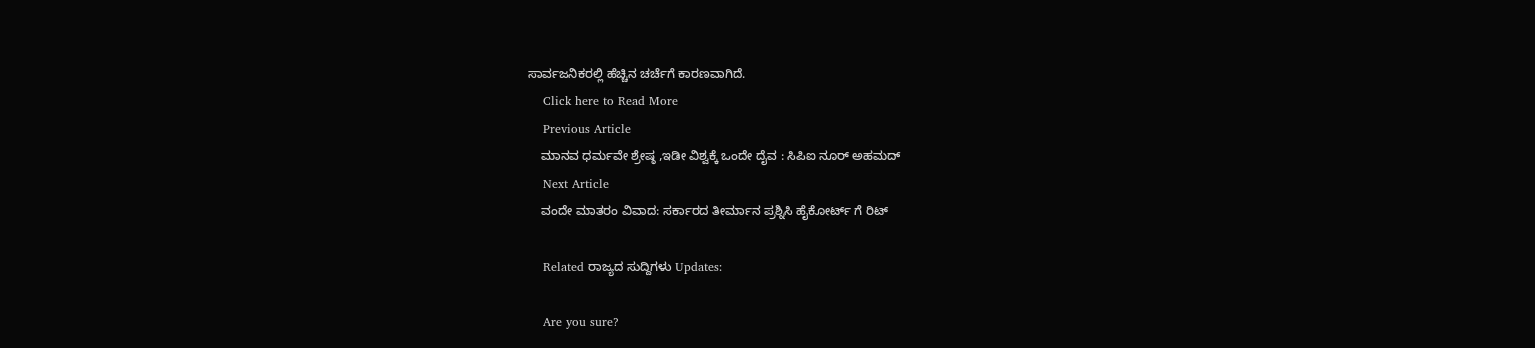ಸಾರ್ವಜನಿಕರಲ್ಲಿ ಹೆಚ್ಚಿನ ಚರ್ಚೆಗೆ ಕಾರಣವಾಗಿದೆ.
    Click here to Read More
    Previous Article
    ಮಾನವ ಧರ್ಮವೇ ಶ್ರೇಷ್ಠ ,ಇಡೀ ವಿಶ್ವಕ್ಕೆ ಒಂದೇ ದೈವ : ಸಿಪಿಐ ನೂರ್ ಅಹಮದ್
    Next Article
    ವಂದೇ ಮಾತರಂ ವಿವಾದ: ಸರ್ಕಾರದ ತೀರ್ಮಾನ ಪ್ರಶ್ನಿಸಿ ಹೈಕೋರ್ಟ್ ಗೆ ರಿಟ್

    Related ರಾಜ್ಯದ ಸುದ್ದಿಗಳು Updates:

    Are you sure?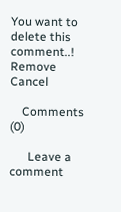You want to delete this comment..! Remove Cancel

    Comments (0)

      Leave a comment